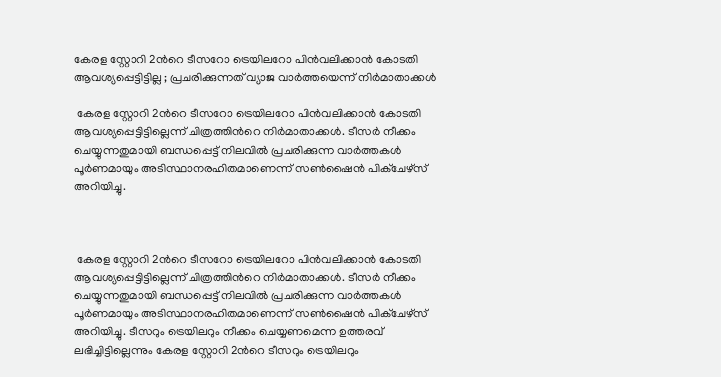കേരള സ്റ്റോറി 2ൻറെ ടീസറോ ട്രെയിലറോ പിൻവലിക്കാൻ കോടതി ആവശ്യപ്പെട്ടിട്ടില്ല ; പ്രചരിക്കുന്നത് വ്യാജ വാർത്തയെന്ന് നിർമാതാക്കൾ

 കേരള സ്റ്റോറി 2ൻറെ ടീസറോ ട്രെയിലറോ പിൻവലിക്കാൻ കോടതി ആവശ്യപ്പെട്ടിട്ടില്ലെന്ന് ചിത്രത്തിൻറെ നിർമാതാക്കൾ. ടീസർ നീക്കം ചെയ്യുന്നതുമായി ബന്ധപ്പെട്ട് നിലവിൽ പ്രചരിക്കുന്ന വാർത്തകൾ പൂർണമായും അടിസ്ഥാനരഹിതമാണെന്ന് സൺഷൈൻ പിക്‌ചേഴ്‌സ് അറിയിച്ചു.



 കേരള സ്റ്റോറി 2ൻറെ ടീസറോ ട്രെയിലറോ പിൻവലിക്കാൻ കോടതി ആവശ്യപ്പെട്ടിട്ടില്ലെന്ന് ചിത്രത്തിൻറെ നിർമാതാക്കൾ. ടീസർ നീക്കം ചെയ്യുന്നതുമായി ബന്ധപ്പെട്ട് നിലവിൽ പ്രചരിക്കുന്ന വാർത്തകൾ പൂർണമായും അടിസ്ഥാനരഹിതമാണെന്ന് സൺഷൈൻ പിക്‌ചേഴ്‌സ് അറിയിച്ചു. ടീസറും ട്രെയിലറും നീക്കം ചെയ്യണമെന്ന ഉത്തരവ് ലഭിച്ചിട്ടില്ലെന്നും കേരള സ്റ്റോറി 2ൻറെ ടീസറും ട്രെയിലറും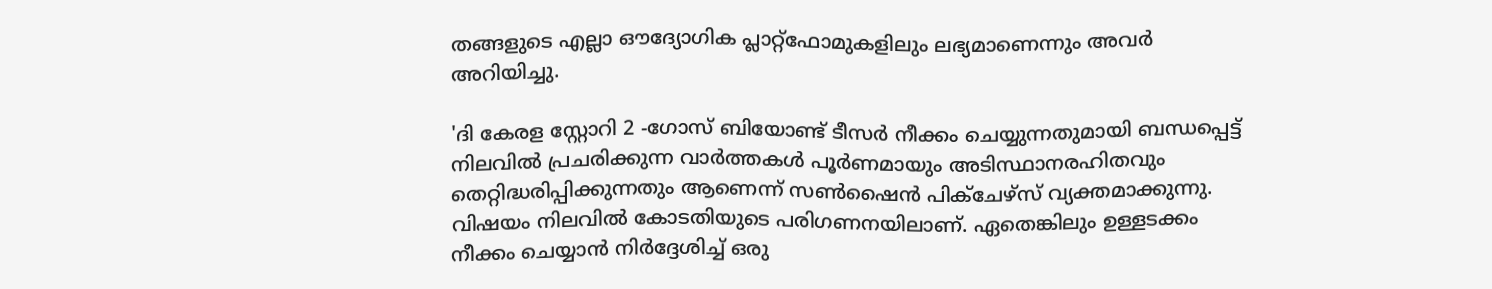തങ്ങളുടെ എല്ലാ ഔദ്യോഗിക പ്ലാറ്റ്‌ഫോമുകളിലും ലഭ്യമാണെന്നും അവർ അറിയിച്ചു.

'ദി കേരള സ്റ്റോറി 2 -ഗോസ് ബിയോണ്ട് ടീസർ നീക്കം ചെയ്യുന്നതുമായി ബന്ധപ്പെട്ട് നിലവിൽ പ്രചരിക്കുന്ന വാർത്തകൾ പൂർണമായും അടിസ്ഥാനരഹിതവും തെറ്റിദ്ധരിപ്പിക്കുന്നതും ആണെന്ന് സൺഷൈൻ പിക്‌ചേഴ്‌സ് വ്യക്തമാക്കുന്നു. വിഷയം നിലവിൽ കോടതിയുടെ പരിഗണനയിലാണ്. ഏതെങ്കിലും ഉള്ളടക്കം നീക്കം ചെയ്യാൻ നിർദ്ദേശിച്ച് ഒരു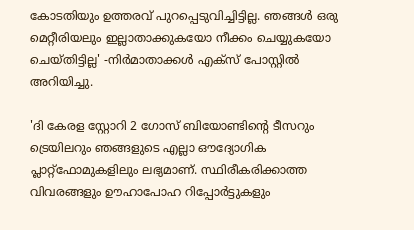കോടതിയും ഉത്തരവ് പുറപ്പെടുവിച്ചിട്ടില്ല. ഞങ്ങൾ ഒരു മെറ്റീരിയലും ഇല്ലാതാക്കുകയോ നീക്കം ചെയ്യുകയോ ചെയ്തിട്ടില്ല' -നിർമാതാക്കൾ എക്സ് പോസ്റ്റിൽ അറിയിച്ചു.

'ദി കേരള സ്റ്റോറി 2 ഗോസ് ബിയോണ്ടിന്റെ ടീസറും ട്രെയിലറും ഞങ്ങളുടെ എല്ലാ ഔദ്യോഗിക പ്ലാറ്റ്‌ഫോമുകളിലും ലഭ്യമാണ്. സ്ഥിരീകരിക്കാത്ത വിവരങ്ങളും ഊഹാപോഹ റിപ്പോർട്ടുകളും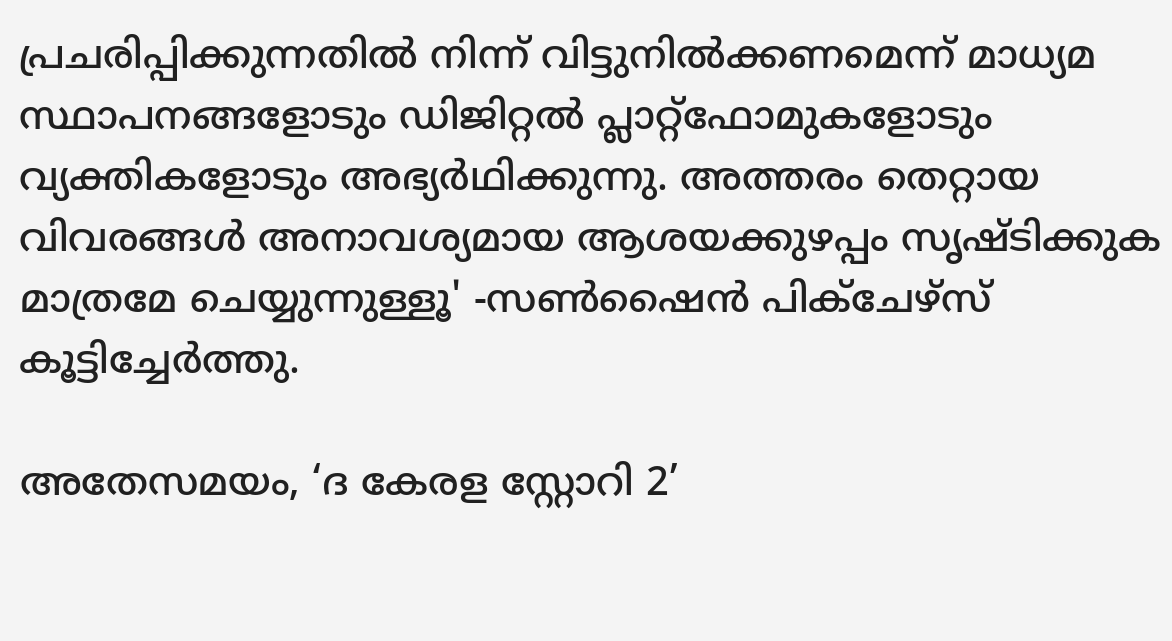പ്രചരിപ്പിക്കുന്നതിൽ നിന്ന് വിട്ടുനിൽക്കണമെന്ന് മാധ്യമ സ്ഥാപനങ്ങളോടും ഡിജിറ്റൽ പ്ലാറ്റ്‌ഫോമുകളോടും വ്യക്തികളോടും അഭ്യർഥിക്കുന്നു. അത്തരം തെറ്റായ വിവരങ്ങൾ അനാവശ്യമായ ആശയക്കുഴപ്പം സൃഷ്ടിക്കുക മാത്രമേ ചെയ്യുന്നുള്ളൂ' -സൺഷൈൻ പിക്ചേഴ്സ് കൂട്ടിച്ചേർത്തു.

അതേസമയം, ‘ദ കേരള സ്റ്റോറി 2’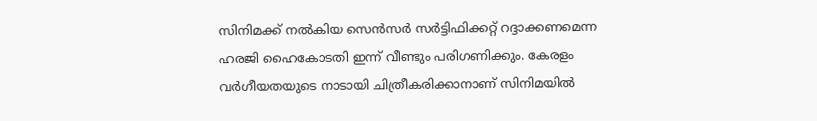സിനിമക്ക് നൽകിയ സെൻസർ സർട്ടിഫിക്കറ്റ് റദ്ദാക്കണമെന്ന ഹരജി ഹൈകോടതി ഇന്ന് വീണ്ടും പരിഗണിക്കും. കേരളം വർഗീയതയുടെ നാടായി ചിത്രീകരിക്കാനാണ് സിനിമയിൽ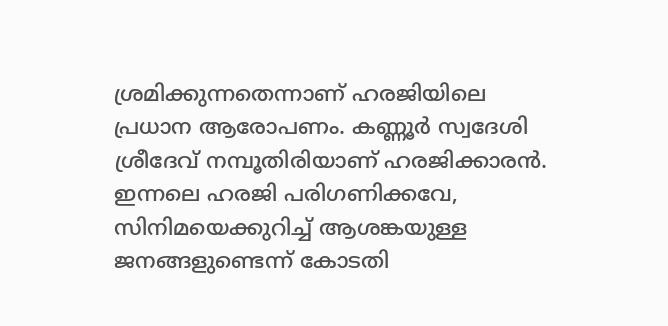ശ്രമിക്കുന്നതെന്നാണ് ഹരജിയിലെ പ്രധാന ആരോപണം. കണ്ണൂർ സ്വദേശി ശ്രീദേവ് നമ്പൂതിരിയാണ് ഹരജിക്കാരൻ. ഇന്നലെ ഹരജി പരിഗണിക്കവേ, സിനിമയെക്കുറിച്ച് ആശങ്കയുള്ള ജനങ്ങളുണ്ടെന്ന് കോടതി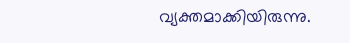വ്യക്തമാക്കിയിരുന്നു.